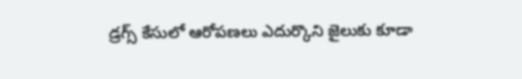డ్రగ్స్ కేసులో ఆరోపణలు ఎదుర్కొని జైలుకు కూడా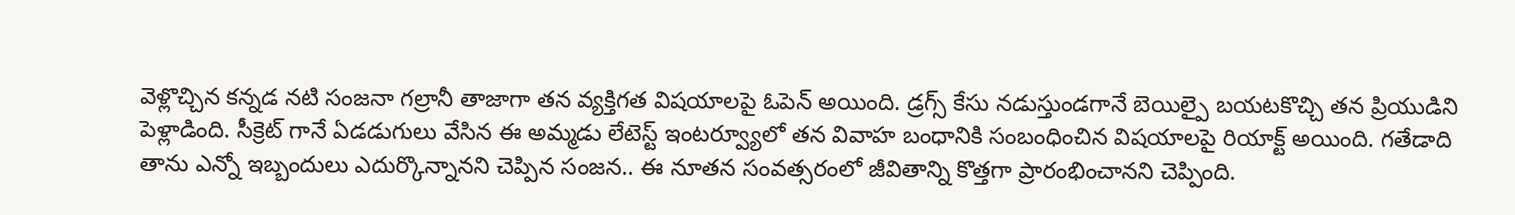వెళ్లొచ్చిన కన్నడ నటి సంజనా గల్రానీ తాజాగా తన వ్యక్తిగత విషయాలపై ఓపెన్ అయింది. డ్రగ్స్ కేసు నడుస్తుండగానే బెయిల్పై బయటకొచ్చి తన ప్రియుడిని పెళ్లాడింది. సీక్రెట్ గానే ఏడడుగులు వేసిన ఈ అమ్మడు లేటెస్ట్ ఇంటర్వ్యూలో తన వివాహ బంధానికి సంబంధించిన విషయాలపై రియాక్ట్ అయింది. గతేడాది తాను ఎన్నో ఇబ్బందులు ఎదుర్కొన్నానని చెప్పిన సంజన.. ఈ నూతన సంవత్సరంలో జీవితాన్ని కొత్తగా ప్రారంభించానని చెప్పింది.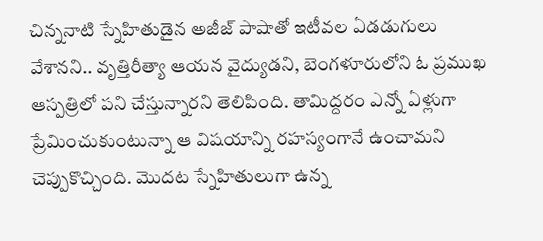చిన్ననాటి స్నేహితుడైన అజీజ్ పాషాతో ఇటీవల ఏడడుగులు వేశానని.. వృత్తిరీత్యా ఆయన వైద్యుడని, బెంగళూరులోని ఓ ప్రముఖ ఆస్పత్రిలో పని చేస్తున్నారని తెలిపింది. తామిద్దరం ఎన్నో ఏళ్లుగా ప్రేమించుకుంటున్నా ఆ విషయాన్ని రహస్యంగానే ఉంచామని చెప్పుకొచ్చింది. మొదట స్నేహితులుగా ఉన్న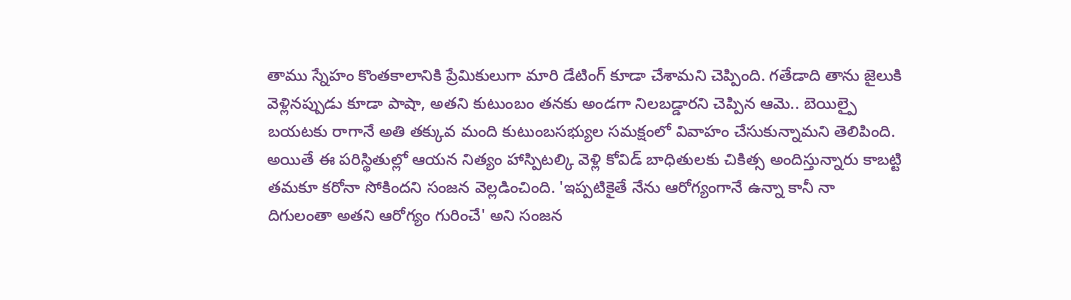తాము స్నేహం కొంతకాలానికి ప్రేమికులుగా మారి డేటింగ్ కూడా చేశామని చెప్పింది. గతేడాది తాను జైలుకి వెళ్లినప్పుడు కూడా పాషా, అతని కుటుంబం తనకు అండగా నిలబడ్డారని చెప్పిన ఆమె.. బెయిల్పై బయటకు రాగానే అతి తక్కువ మంది కుటుంబసభ్యుల సమక్షంలో వివాహం చేసుకున్నామని తెలిపింది. అయితే ఈ పరిస్థితుల్లో ఆయన నిత్యం హాస్పిటల్కి వెళ్లి కోవిడ్ బాధితులకు చికిత్స అందిస్తున్నారు కాబట్టి తమకూ కరోనా సోకిందని సంజన వెల్లడించింది. 'ఇప్పటికైతే నేను ఆరోగ్యంగానే ఉన్నా కానీ నా దిగులంతా అతని ఆరోగ్యం గురించే' అని సంజన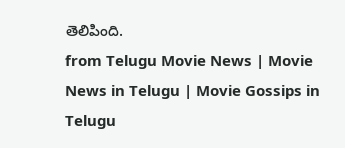తెలిపింది.
from Telugu Movie News | Movie News in Telugu | Movie Gossips in Telugu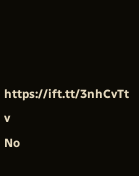https://ift.tt/3nhCvTt
v
No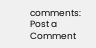comments:
Post a Comment